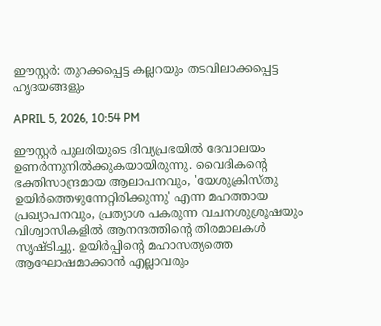ഈസ്റ്റർ: തുറക്കപ്പെട്ട കല്ലറയും തടവിലാക്കപ്പെട്ട ഹൃദയങ്ങളും

APRIL 5, 2026, 10:54 PM

ഈസ്റ്റർ പുലരിയുടെ ദിവ്യപ്രഭയിൽ ദേവാലയം ഉണർന്നുനിൽക്കുകയായിരുന്നു. വൈദികന്റെ ഭക്തിസാന്ദ്രമായ ആലാപനവും, 'യേശുക്രിസ്തു ഉയിർത്തെഴുന്നേറ്റിരിക്കുന്നു' എന്ന മഹത്തായ പ്രഖ്യാപനവും, പ്രത്യാശ പകരുന്ന വചനശുശ്രൂഷയും വിശ്വാസികളിൽ ആനന്ദത്തിന്റെ തിരമാലകൾ സൃഷ്ടിച്ചു. ഉയിർപ്പിന്റെ മഹാസത്യത്തെ ആഘോഷമാക്കാൻ എല്ലാവരും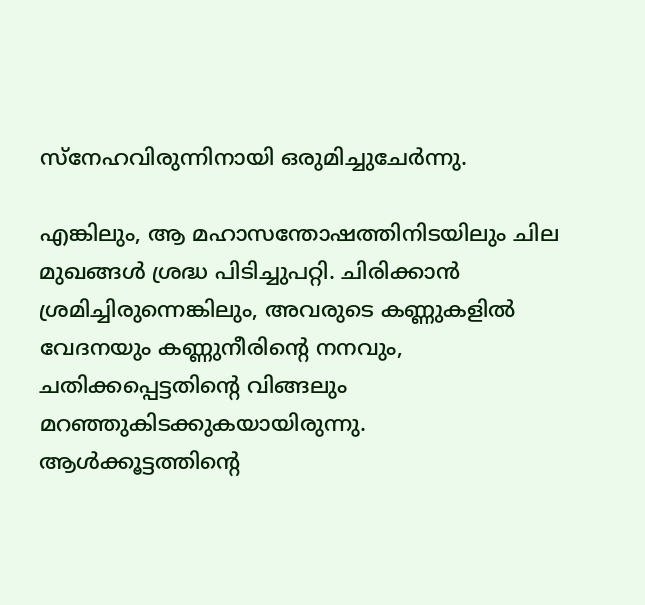സ്‌നേഹവിരുന്നിനായി ഒരുമിച്ചുചേർന്നു.

എങ്കിലും, ആ മഹാസന്തോഷത്തിനിടയിലും ചില മുഖങ്ങൾ ശ്രദ്ധ പിടിച്ചുപറ്റി. ചിരിക്കാൻ ശ്രമിച്ചിരുന്നെങ്കിലും, അവരുടെ കണ്ണുകളിൽ വേദനയും കണ്ണുനീരിന്റെ നനവും, ചതിക്കപ്പെട്ടതിന്റെ വിങ്ങലും മറഞ്ഞുകിടക്കുകയായിരുന്നു. ആൾക്കൂട്ടത്തിന്റെ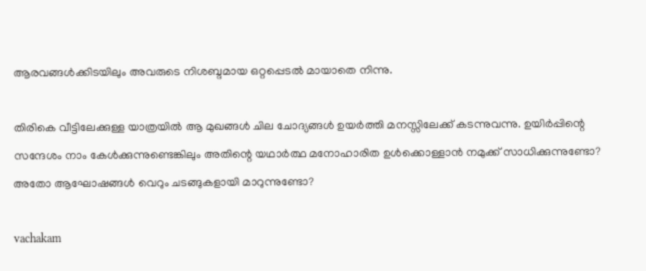ആരവങ്ങൾക്കിടയിലും അവരുടെ നിശബ്ദമായ ഒറ്റപ്പെടൽ മായാതെ നിന്നു.

തിരികെ വീട്ടിലേക്കുള്ള യാത്രയിൽ ആ മുഖങ്ങൾ ചില ചോദ്യങ്ങൾ ഉയർത്തി മനസ്സിലേക്ക് കടന്നുവന്നു. ഉയിർപ്പിന്റെ സന്ദേശം നാം കേൾക്കുന്നുണ്ടെങ്കിലും അതിന്റെ യഥാർത്ഥ മനോഹാരിത ഉൾക്കൊള്ളാൻ നമുക്ക് സാധിക്കുന്നുണ്ടോ? അതോ ആഘോഷങ്ങൾ വെറും ചടങ്ങുകളായി മാറുന്നുണ്ടോ?

vachakam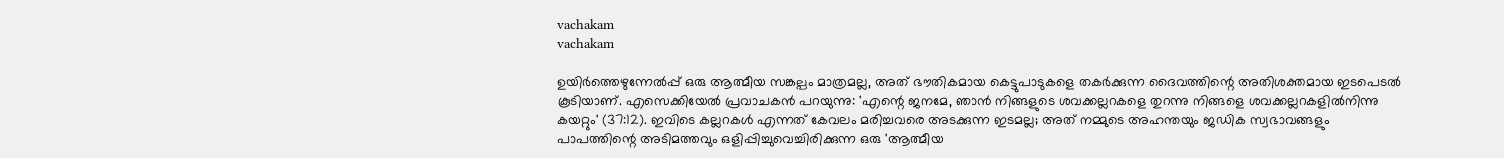vachakam
vachakam

ഉയിർത്തെഴുന്നേൽപ്പ് ഒരു ആത്മീയ സങ്കല്പം മാത്രമല്ല, അത് ഭൗതികമായ കെട്ടുപാടുകളെ തകർക്കുന്ന ദൈവത്തിന്റെ അതിശക്തമായ ഇടപെടൽ കൂടിയാണ്. എസെക്കിയേൽ പ്രവാചകൻ പറയുന്നു: 'എന്റെ ജനമേ, ഞാൻ നിങ്ങളുടെ ശവക്കല്ലറകളെ തുറന്നു നിങ്ങളെ ശവക്കല്ലറകളിൽനിന്നു കയറ്റും' (37:12). ഇവിടെ കല്ലറകൾ എന്നത് കേവലം മരിച്ചവരെ അടക്കുന്ന ഇടമല്ല; അത് നമ്മുടെ അഹന്തയും ജഡിക സ്വഭാവങ്ങളും പാപത്തിന്റെ അടിമത്തവും ഒളിപ്പിച്ചുവെച്ചിരിക്കുന്ന ഒരു 'ആത്മീയ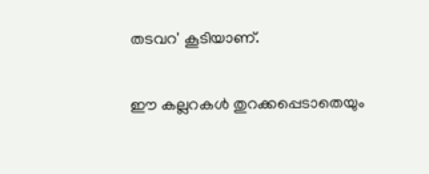തടവറ' കൂടിയാണ്.

ഈ കല്ലറകൾ തുറക്കപ്പെടാതെയും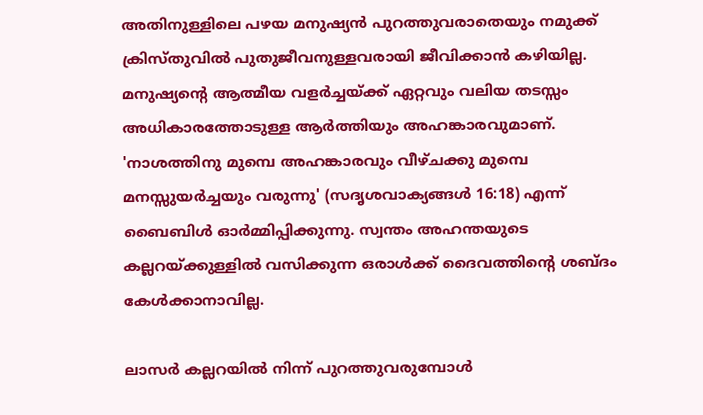അതിനുള്ളിലെ പഴയ മനുഷ്യൻ പുറത്തുവരാതെയും നമുക്ക് ക്രിസ്തുവിൽ പുതുജീവനുള്ളവരായി ജീവിക്കാൻ കഴിയില്ല. മനുഷ്യന്റെ ആത്മീയ വളർച്ചയ്ക്ക് ഏറ്റവും വലിയ തടസ്സം അധികാരത്തോടുള്ള ആർത്തിയും അഹങ്കാരവുമാണ്. 'നാശത്തിനു മുമ്പെ അഹങ്കാരവും വീഴ്ചക്കു മുമ്പെ മനസ്സുയർച്ചയും വരുന്നു' (സദൃശവാക്യങ്ങൾ 16:18) എന്ന് ബൈബിൾ ഓർമ്മിപ്പിക്കുന്നു. സ്വന്തം അഹന്തയുടെ കല്ലറയ്ക്കുള്ളിൽ വസിക്കുന്ന ഒരാൾക്ക് ദൈവത്തിന്റെ ശബ്ദം കേൾക്കാനാവില്ല.

ലാസർ കല്ലറയിൽ നിന്ന് പുറത്തുവരുമ്പോൾ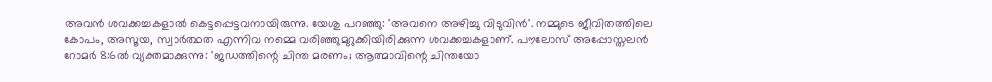അവൻ ശവക്കച്ചകളാൽ കെട്ടപ്പെട്ടവനായിരുന്നു. യേശു പറഞ്ഞു: 'അവനെ അഴിച്ചു വിടുവിൻ'. നമ്മുടെ ജീവിതത്തിലെ കോപം, അസൂയ, സ്വാർത്ഥത എന്നിവ നമ്മെ വരിഞ്ഞുമുറുക്കിയിരിക്കുന്ന ശവക്കച്ചകളാണ്. പൗലോസ് അപ്പോസ്തലൻ റോമർ 8:6ൽ വ്യക്തമാക്കുന്നു: 'ജഡത്തിന്റെ ചിന്ത മരണം; ആത്മാവിന്റെ ചിന്തയോ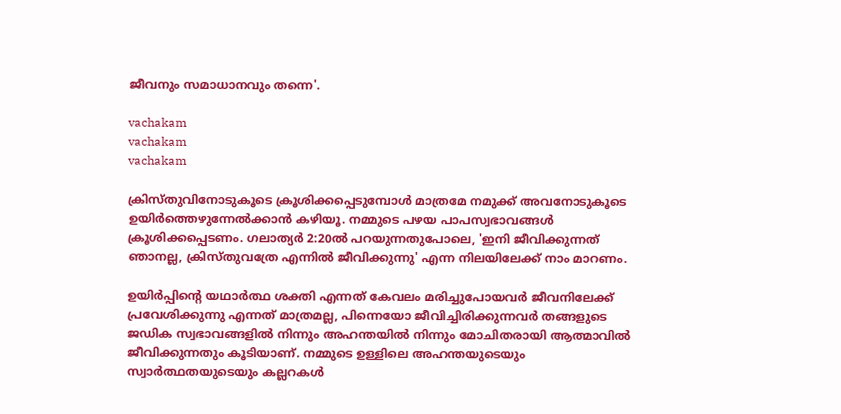ജീവനും സമാധാനവും തന്നെ'.

vachakam
vachakam
vachakam

ക്രിസ്തുവിനോടുകൂടെ ക്രൂശിക്കപ്പെടുമ്പോൾ മാത്രമേ നമുക്ക് അവനോടുകൂടെ ഉയിർത്തെഴുന്നേൽക്കാൻ കഴിയൂ. നമ്മുടെ പഴയ പാപസ്വഭാവങ്ങൾ ക്രൂശിക്കപ്പെടണം. ഗലാത്യർ 2:20ൽ പറയുന്നതുപോലെ, 'ഇനി ജീവിക്കുന്നത് ഞാനല്ല, ക്രിസ്തുവത്രേ എന്നിൽ ജീവിക്കുന്നു' എന്ന നിലയിലേക്ക് നാം മാറണം.

ഉയിർപ്പിന്റെ യഥാർത്ഥ ശക്തി എന്നത് കേവലം മരിച്ചുപോയവർ ജീവനിലേക്ക് പ്രവേശിക്കുന്നു എന്നത് മാത്രമല്ല, പിന്നെയോ ജീവിച്ചിരിക്കുന്നവർ തങ്ങളുടെ ജഡിക സ്വഭാവങ്ങളിൽ നിന്നും അഹന്തയിൽ നിന്നും മോചിതരായി ആത്മാവിൽ ജീവിക്കുന്നതും കൂടിയാണ്. നമ്മുടെ ഉള്ളിലെ അഹന്തയുടെയും സ്വാർത്ഥതയുടെയും കല്ലറകൾ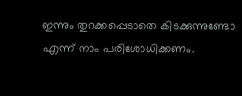ഇന്നും തുറക്കപ്പെടാതെ കിടക്കുന്നുണ്ടോ എന്ന് നാം പരിശോധിക്കണം.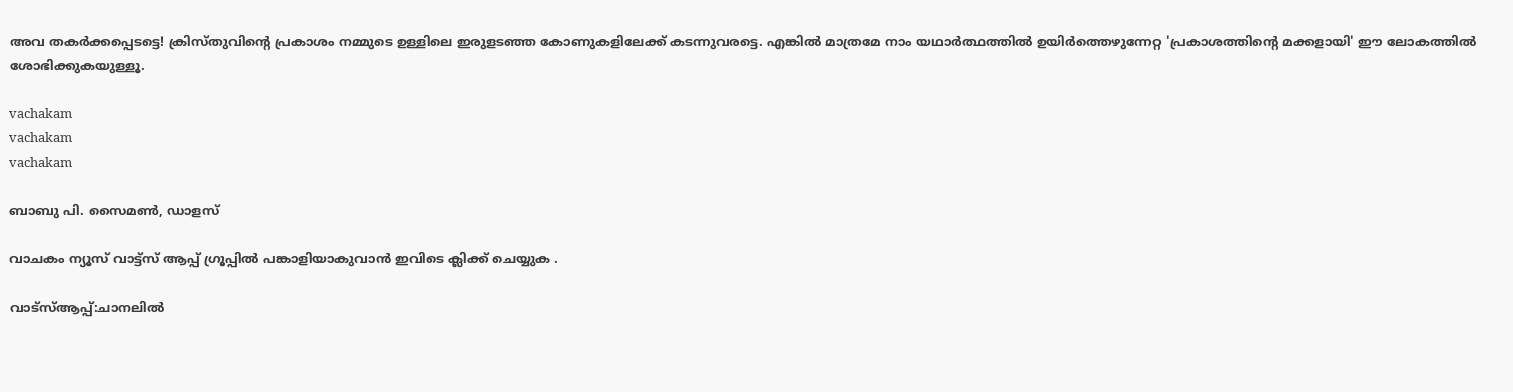അവ തകർക്കപ്പെടട്ടെ! ക്രിസ്തുവിന്റെ പ്രകാശം നമ്മുടെ ഉള്ളിലെ ഇരുളടഞ്ഞ കോണുകളിലേക്ക് കടന്നുവരട്ടെ. എങ്കിൽ മാത്രമേ നാം യഥാർത്ഥത്തിൽ ഉയിർത്തെഴുന്നേറ്റ 'പ്രകാശത്തിന്റെ മക്കളായി' ഈ ലോകത്തിൽ ശോഭിക്കുകയുള്ളൂ.

vachakam
vachakam
vachakam

ബാബു പി. സൈമൺ, ഡാളസ്‌

വാചകം ന്യൂസ് വാട്ട്സ് ആപ്പ് ഗ്രൂപ്പിൽ പങ്കാളിയാകുവാൻ ഇവിടെ ക്ലിക്ക് ചെയ്യുക .

വാട്സ്ആപ്പ്:ചാനലിൽ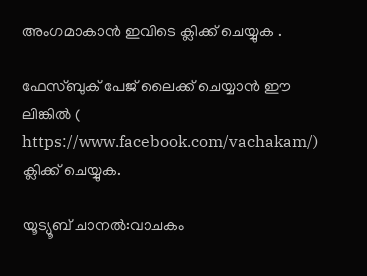അംഗമാകാൻ ഇവിടെ ക്ലിക്ക് ചെയ്യുക .

ഫേസ്ബുക് പേജ് ലൈക്ക് ചെയ്യാൻ ഈ ലിങ്കിൽ (
https://www.facebook.com/vachakam/) ക്ലിക്ക് ചെയ്യുക.

യൂട്യൂബ് ചാനൽ:വാചകം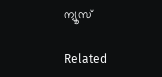ന്യൂസ്

Related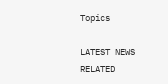Topics

LATEST NEWS
RELATED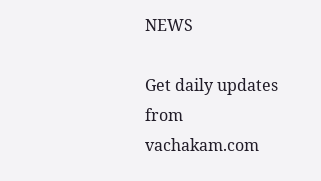NEWS

Get daily updates from vachakam.com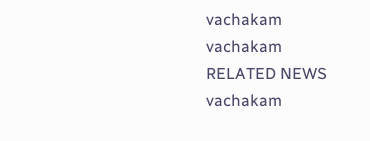vachakam
vachakam
RELATED NEWS
vachakam